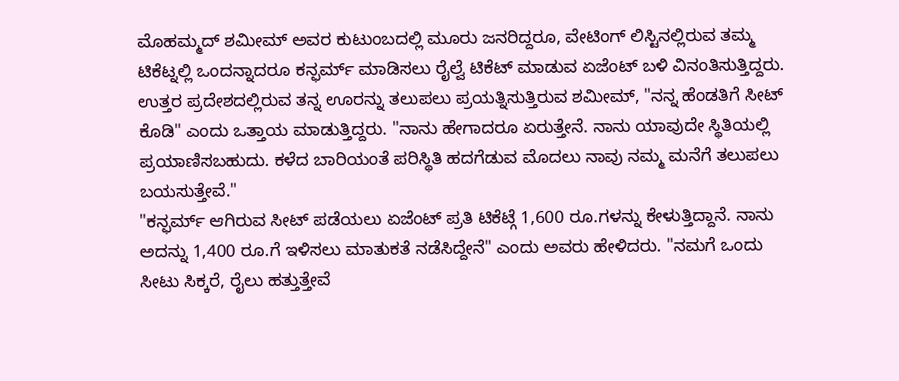ಮೊಹಮ್ಮದ್ ಶಮೀಮ್ ಅವರ ಕುಟುಂಬದಲ್ಲಿ ಮೂರು ಜನರಿದ್ದರೂ, ವೇಟಿಂಗ್ ಲಿಸ್ಟಿನಲ್ಲಿರುವ ತಮ್ಮ ಟಿಕೆಟ್ನಲ್ಲಿ ಒಂದನ್ನಾದರೂ ಕನ್ಫರ್ಮ್ ಮಾಡಿಸಲು ರೈಲ್ವೆ ಟಿಕೆಟ್ ಮಾಡುವ ಏಜೆಂಟ್ ಬಳಿ ವಿನಂತಿಸುತ್ತಿದ್ದರು. ಉತ್ತರ ಪ್ರದೇಶದಲ್ಲಿರುವ ತನ್ನ ಊರನ್ನು ತಲುಪಲು ಪ್ರಯತ್ನಿಸುತ್ತಿರುವ ಶಮೀಮ್, "ನನ್ನ ಹೆಂಡತಿಗೆ ಸೀಟ್ ಕೊಡಿ" ಎಂದು ಒತ್ತಾಯ ಮಾಡುತ್ತಿದ್ದರು. "ನಾನು ಹೇಗಾದರೂ ಏರುತ್ತೇನೆ. ನಾನು ಯಾವುದೇ ಸ್ಥಿತಿಯಲ್ಲಿ ಪ್ರಯಾಣಿಸಬಹುದು. ಕಳೆದ ಬಾರಿಯಂತೆ ಪರಿಸ್ಥಿತಿ ಹದಗೆಡುವ ಮೊದಲು ನಾವು ನಮ್ಮ ಮನೆಗೆ ತಲುಪಲು ಬಯಸುತ್ತೇವೆ."
"ಕನ್ಫರ್ಮ್ ಆಗಿರುವ ಸೀಟ್ ಪಡೆಯಲು ಏಜೆಂಟ್ ಪ್ರತಿ ಟಿಕೆಟ್ಗೆ 1,600 ರೂ.ಗಳನ್ನು ಕೇಳುತ್ತಿದ್ದಾನೆ. ನಾನು ಅದನ್ನು 1,400 ರೂ.ಗೆ ಇಳಿಸಲು ಮಾತುಕತೆ ನಡೆಸಿದ್ದೇನೆ" ಎಂದು ಅವರು ಹೇಳಿದರು. "ನಮಗೆ ಒಂದು ಸೀಟು ಸಿಕ್ಕರೆ, ರೈಲು ಹತ್ತುತ್ತೇವೆ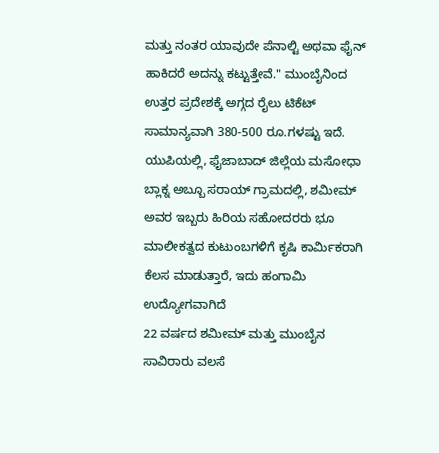ಮತ್ತು ನಂತರ ಯಾವುದೇ ಪೆನಾಲ್ಟಿ ಅಥವಾ ಫೈನ್ ಹಾಕಿದರೆ ಅದನ್ನು ಕಟ್ಟುತ್ತೇವೆ." ಮುಂಬೈನಿಂದ ಉತ್ತರ ಪ್ರದೇಶಕ್ಕೆ ಅಗ್ಗದ ರೈಲು ಟಿಕೆಟ್ ಸಾಮಾನ್ಯವಾಗಿ 380-500 ರೂ.ಗಳಷ್ಟು ಇದೆ. ಯುಪಿಯಲ್ಲಿ, ಫೈಜಾಬಾದ್ ಜಿಲ್ಲೆಯ ಮಸೋಧಾ ಬ್ಲಾಕ್ನ ಅಬ್ಬೂ ಸರಾಯ್ ಗ್ರಾಮದಲ್ಲಿ, ಶಮೀಮ್ ಅವರ ಇಬ್ಬರು ಹಿರಿಯ ಸಹೋದರರು ಭೂ ಮಾಲೀಕತ್ವದ ಕುಟುಂಬಗಳಿಗೆ ಕೃಷಿ ಕಾರ್ಮಿಕರಾಗಿ ಕೆಲಸ ಮಾಡುತ್ತಾರೆ, ಇದು ಹಂಗಾಮಿ ಉದ್ಯೋಗವಾಗಿದೆ
22 ವರ್ಷದ ಶಮೀಮ್ ಮತ್ತು ಮುಂಬೈನ ಸಾವಿರಾರು ವಲಸೆ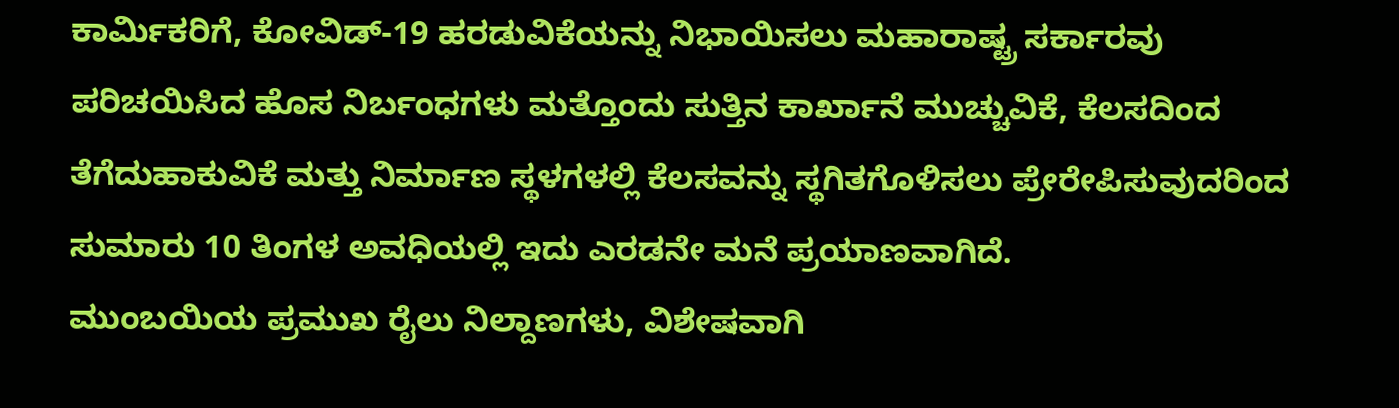ಕಾರ್ಮಿಕರಿಗೆ, ಕೋವಿಡ್-19 ಹರಡುವಿಕೆಯನ್ನು ನಿಭಾಯಿಸಲು ಮಹಾರಾಷ್ಟ್ರ ಸರ್ಕಾರವು ಪರಿಚಯಿಸಿದ ಹೊಸ ನಿರ್ಬಂಧಗಳು ಮತ್ತೊಂದು ಸುತ್ತಿನ ಕಾರ್ಖಾನೆ ಮುಚ್ಚುವಿಕೆ, ಕೆಲಸದಿಂದ ತೆಗೆದುಹಾಕುವಿಕೆ ಮತ್ತು ನಿರ್ಮಾಣ ಸ್ಥಳಗಳಲ್ಲಿ ಕೆಲಸವನ್ನು ಸ್ಥಗಿತಗೊಳಿಸಲು ಪ್ರೇರೇಪಿಸುವುದರಿಂದ ಸುಮಾರು 10 ತಿಂಗಳ ಅವಧಿಯಲ್ಲಿ ಇದು ಎರಡನೇ ಮನೆ ಪ್ರಯಾಣವಾಗಿದೆ.
ಮುಂಬಯಿಯ ಪ್ರಮುಖ ರೈಲು ನಿಲ್ದಾಣಗಳು, ವಿಶೇಷವಾಗಿ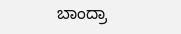ಬಾಂದ್ರಾ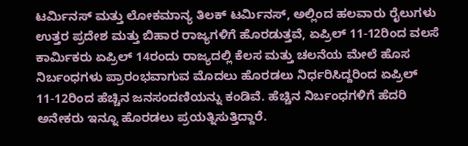ಟರ್ಮಿನಸ್ ಮತ್ತು ಲೋಕಮಾನ್ಯ ತಿಲಕ್ ಟರ್ಮಿನಸ್, ಅಲ್ಲಿಂದ ಹಲವಾರು ರೈಲುಗಳು ಉತ್ತರ ಪ್ರದೇಶ ಮತ್ತು ಬಿಹಾರ ರಾಜ್ಯಗಳಿಗೆ ಹೊರಡುತ್ತವೆ, ಏಪ್ರಿಲ್ 11-12ರಿಂದ ವಲಸೆ ಕಾರ್ಮಿಕರು ಏಪ್ರಿಲ್ 14ರಂದು ರಾಜ್ಯದಲ್ಲಿ ಕೆಲಸ ಮತ್ತು ಚಲನೆಯ ಮೇಲೆ ಹೊಸ ನಿರ್ಬಂಧಗಳು ಪ್ರಾರಂಭವಾಗುವ ಮೊದಲು ಹೊರಡಲು ನಿರ್ಧರಿಸಿದ್ದರಿಂದ ಏಪ್ರಿಲ್ 11-12ರಿಂದ ಹೆಚ್ಚಿನ ಜನಸಂದಣಿಯನ್ನು ಕಂಡಿವೆ. ಹೆಚ್ಚಿನ ನಿರ್ಬಂಧಗಳಿಗೆ ಹೆದರಿ ಅನೇಕರು ಇನ್ನೂ ಹೊರಡಲು ಪ್ರಯತ್ನಿಸುತ್ತಿದ್ದಾರೆ.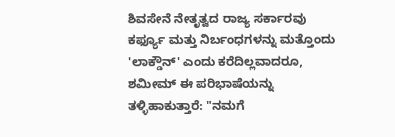ಶಿವಸೇನೆ ನೇತೃತ್ವದ ರಾಜ್ಯ ಸರ್ಕಾರವು ಕರ್ಫ್ಯೂ ಮತ್ತು ನಿರ್ಬಂಧಗಳನ್ನು ಮತ್ತೊಂದು 'ಲಾಕ್ಡೌನ್' ಎಂದು ಕರೆದಿಲ್ಲವಾದರೂ, ಶಮೀಮ್ ಈ ಪರಿಭಾಷೆಯನ್ನು ತಳ್ಳಿಹಾಕುತ್ತಾರೆ: "ನಮಗೆ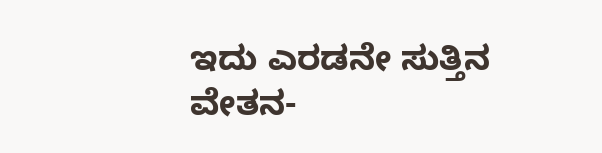ಇದು ಎರಡನೇ ಸುತ್ತಿನ ವೇತನ-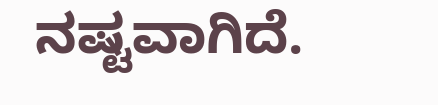ನಷ್ಟವಾಗಿದೆ.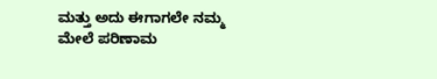ಮತ್ತು ಅದು ಈಗಾಗಲೇ ನಮ್ಮ ಮೇಲೆ ಪರಿಣಾಮ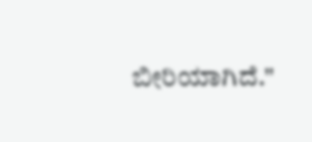ಬೀರಿಯಾಗಿದೆ."